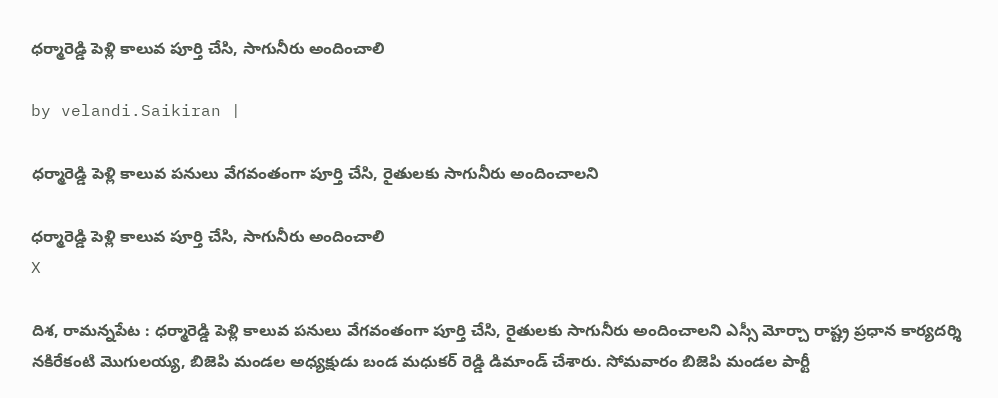ధర్మారెడ్డి పెళ్లి కాలువ పూర్తి చేసి, సాగునీరు అందించాలి

by velandi.Saikiran |

ధర్మారెడ్డి పెళ్లి కాలువ పనులు వేగవంతంగా పూర్తి చేసి, రైతులకు సాగునీరు అందించాలని

ధర్మారెడ్డి పెళ్లి కాలువ పూర్తి చేసి, సాగునీరు అందించాలి
X

దిశ, రామన్నపేట : ధర్మారెడ్డి పెళ్లి కాలువ పనులు వేగవంతంగా పూర్తి చేసి, రైతులకు సాగునీరు అందించాలని ఎస్సీ మోర్చా రాష్ట్ర ప్రధాన కార్యదర్శి నకిరేకంటి మొగులయ్య, బిజెపి మండల అధ్యక్షుడు బండ మధుకర్ రెడ్డి డిమాండ్ చేశారు. సోమవారం బిజెపి మండల పార్టీ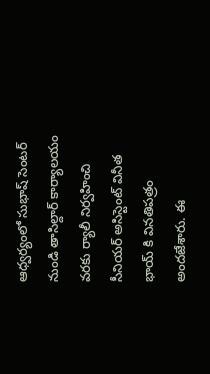ఆధ్వర్యంలో సుభాష్ సెంటర్ నుండి తాసిల్దార్ కార్యాలయం వరకు ర్యాలీ నిర్వహించి సీనియర్ అసిస్టెంట్ వినీత భాయ్ కి వినతిపత్రం అందజేశారు. ఈ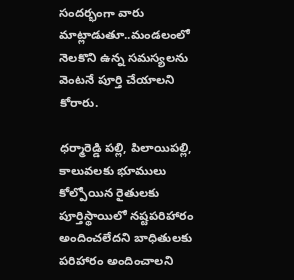సందర్భంగా వారు మాట్లాడుతూ..మండలంలో నెలకొని ఉన్న సమస్యలను వెంటనే పూర్తి చేయాలని కోరారు.

ధర్మారెడ్డి పల్లి, పిలాయిపల్లి, కాలువలకు భూములు కోల్పోయిన రైతులకు పూర్తిస్థాయిలో నష్టపరిహారం అందించలేదని బాధితులకు పరిహారం అందించాలని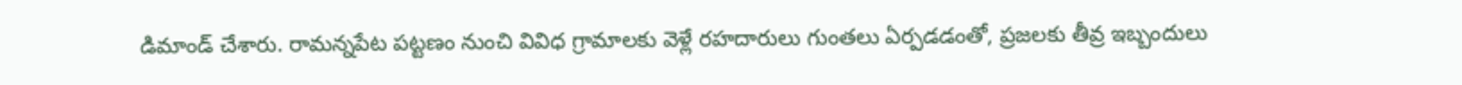డిమాండ్ చేశారు. రామన్నపేట పట్టణం నుంచి వివిధ గ్రామాలకు వెళ్లే రహదారులు గుంతలు ఏర్పడడంతో, ప్రజలకు తీవ్ర ఇబ్బందులు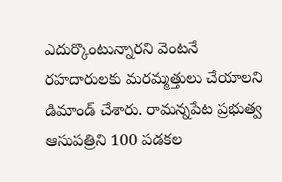ఎదుర్కొంటున్నారని వెంటనే రహదారులకు మరమ్మత్తులు చేయాలని డిమాండ్ చేశారు. రామన్నపేట ప్రభుత్వ ఆసుపత్రిని 100 పడకల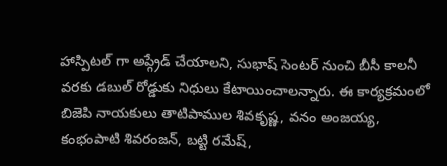హాస్పిటల్ గా అప్గ్రేడ్ చేయాలని, సుభాష్ సెంటర్ నుంచి బీసీ కాలనీ వరకు డబుల్ రోడ్డుకు నిధులు కేటాయించాలన్నారు. ఈ కార్యక్రమంలో బిజెపి నాయకులు తాటిపాముల శివకృష్ణ, వనం అంజయ్య, కంభంపాటి శివరంజన్, బట్టి రమేష్,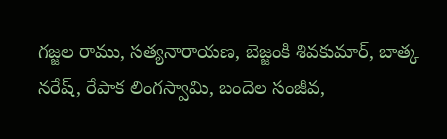గజ్జల రాము, సత్యనారాయణ, బెజ్జంకి శివకుమార్, బాత్క నరేష్, రేపాక లింగస్వామి, బందెల సంజీవ,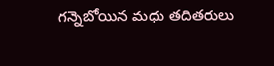గన్నెబోయిన మధు తదితరులు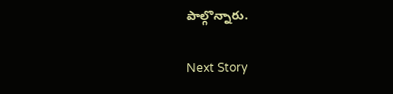పాల్గొన్నారు.

Next Story